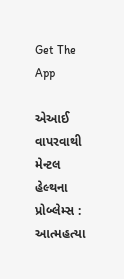Get The App

એઆઈ વાપરવાથી મેન્ટલ હેલ્થના પ્રોબ્લેમ્સ : આત્મહત્યા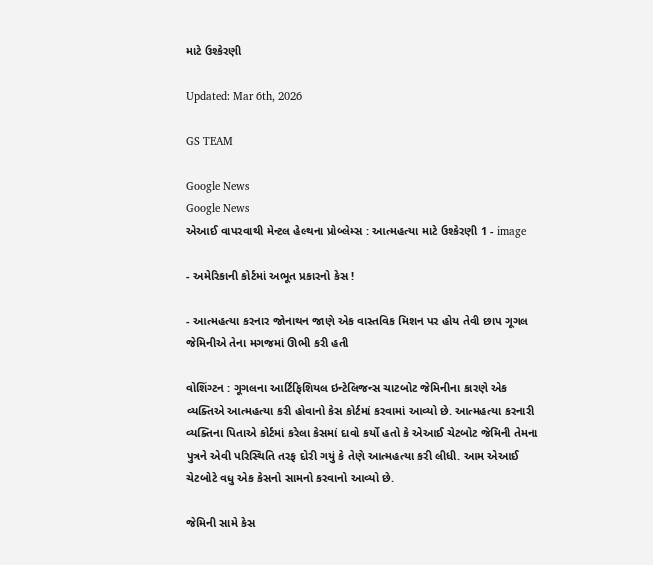માટે ઉશ્કેરણી

Updated: Mar 6th, 2026

GS TEAM

Google News
Google News
એઆઈ વાપરવાથી મેન્ટલ હેલ્થના પ્રોબ્લેમ્સ : આત્મહત્યા માટે ઉશ્કેરણી 1 - image

- અમેરિકાની કોર્ટમાં અભૂત પ્રકારનો કેસ !

- આત્મહત્યા કરનાર જોનાથન જાણે એક વાસ્તવિક મિશન પર હોય તેવી છાપ ગૂગલ જેમિનીએ તેના મગજમાં ઊભી કરી હતી

વોશિંગ્ટન : ગૂગલના આર્ટિફિશિયલ ઇન્ટેલિજન્સ ચાટબોટ જેમિનીના કારણે એક વ્યક્તિએ આત્મહત્યા કરી હોવાનો કેસ કોર્ટમાં કરવામાં આવ્યો છે. આત્મહત્યા કરનારી વ્યક્તિના પિતાએ કોર્ટમાં કરેલા કેસમાં દાવો કર્યો હતો કે એઆઈ ચેટબોટ જેમિની તેમના પુત્રને એવી પરિસ્થિતિ તરફ દોરી ગયું કે તેણે આત્મહત્યા કરી લીધી. આમ એઆઈ ચેટબોટે વધુ એક કેસનો સામનો કરવાનો આવ્યો છે.

જેમિની સામે કેસ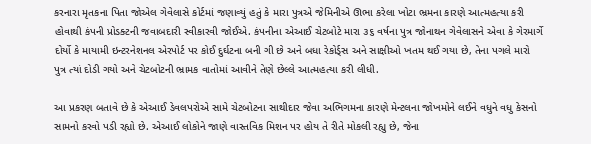કરનારા મૃતકના પિતા જોએલ ગેવેલાસે કોર્ટમાં જણાવ્યું હતું કે મારા પુત્રએ જેમિનીએ ઊભા કરેલા ખોટા ભ્રમના કારણે આત્મહત્યા કરી હોવાથી કંપની પ્રોડક્ટની જવાબદારી સ્વીકારવી જોઈએ. કંપનીના એઆઈ ચેટબોટે મારા ૩૬ વર્ષના પુત્ર જોનાથન ગેવેલાસને એવા કે ગેરમાર્ગે દોર્યો કે માયામી ઇન્ટરનેશનલ એરપોર્ટ પર કોઈ દુર્ઘટના બની ગી છે અને બધા રેકોર્ડ્સ અને સાક્ષીઓ ખતમ થઈ ગયા છે, તેના પગલે મારો પુત્ર ત્યાં દોડી ગયો અને ચેટબોટની ભ્રામક વાતોમાં આવીને તેણે છેલ્લે આત્મહત્યા કરી લીધી.

આ પ્રકરણ બતાવે છે કે એઆઈ ડેવલપરોએ સામે ચેટબોટના સાથીદાર જેવા અભિગમના કારણે મેન્ટલના જોખમોને લઈને વધુને વધુ કેસનો સામનો કરવો પડી રહ્યો છે. એઆઈ લોકોને જાણે વાસ્તવિક મિશન પર હોય તે રીતે મોકલી રહ્યુ છે, જેના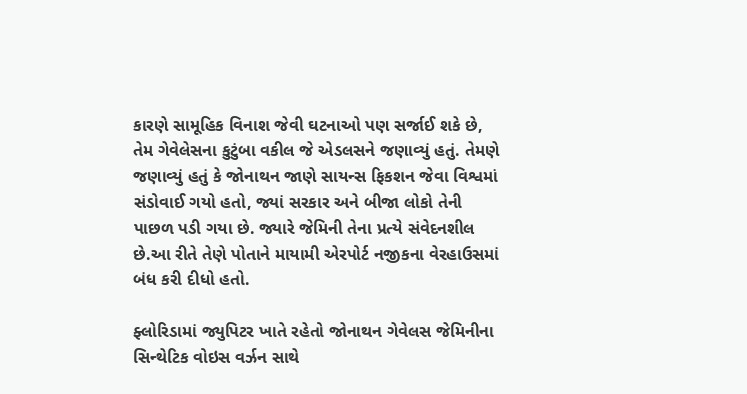કારણે સામૂહિક વિનાશ જેવી ઘટનાઓ પણ સર્જાઈ શકે છે, તેમ ગેવેલેસના કુટુંબા વકીલ જે એડલસને જણાવ્યું હતું. તેમણે જણાવ્યું હતું કે જોનાથન જાણે સાયન્સ ફિકશન જેવા વિશ્વમાં સંડોવાઈ ગયો હતો, જ્યાં સરકાર અને બીજા લોકો તેની પાછળ પડી ગયા છે. જ્યારે જેમિની તેના પ્રત્યે સંવેદનશીલ છે.આ રીતે તેણે પોતાને માયામી એરપોર્ટ નજીકના વેરહાઉસમાં બંધ કરી દીધો હતો.

ફ્લોરિડામાં જ્યુપિટર ખાતે રહેતો જોનાથન ગેવેલસ જેમિનીના સિન્થેટિક વોઇસ વર્ઝન સાથે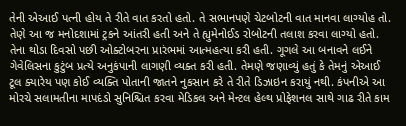તેની એઆઈ પત્ની હોય તે રીતે વાત કરતો હતો. તે સભાનપણે ચેટબોટની વાત માનવા લાગ્યોહ તો. તેણે આ જ મનોદશામાં ટ્રકને આંતરી હતી અને તે હ્યુમેનોઈડ રોબોટની તલાશ કરવા લાગ્યો હતો. તેના થોડા દિવસો પછી ઓક્ટોબરના પ્રારંભમાં આત્મહત્યા કરી હતી. ગૂગલે આ બનાવને લઈને ગેવેલિસના કુટુંબ પ્રત્યે અનુકંપાની લાગણી વ્યક્ત કરી હતી. તેમણે જણાવ્યું હતું કે તેમનું એઆઈ ટૂલ ક્યારેય પણ કોઈ વ્યક્તિ પોતાની જાતને નુકસાન કરે તે રીતે ડિઝાઇન કરાયું નથી. કંપનીએ આ મોરચે સલામતીના માપદંડો સુનિશ્ચિત કરવા મેડિકલ અને મેન્ટલ હેલ્થ પ્રોફેશનલ સાથે ગાઢ રીતે કામ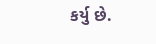કર્યુ છે.